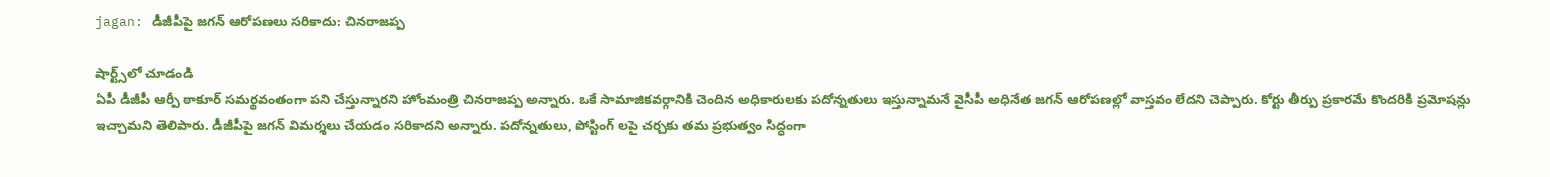jagan: డీజీపీపై జగన్ ఆరోపణలు సరికాదు: చినరాజప్ప

షార్ట్స్‌లో చూడండి
ఏపీ డీజీపీ ఆర్పీ ఠాకూర్ సమర్థవంతంగా పని చేస్తున్నారని హోంమంత్రి చినరాజప్ప అన్నారు. ఒకే సామాజికవర్గానికి చెందిన అధికారులకు పదోన్నతులు ఇస్తున్నామనే వైసీపీ అధినేత జగన్ ఆరోపణల్లో వాస్తవం లేదని చెప్పారు. కోర్టు తీర్పు ప్రకారమే కొందరికి ప్రమోషన్లు ఇచ్చామని తెలిపారు. డీజీపీపై జగన్ విమర్శలు చేయడం సరికాదని అన్నారు. పదోన్నతులు, పోస్టింగ్ లపై చర్చకు తమ ప్రభుత్వం సిద్ధంగా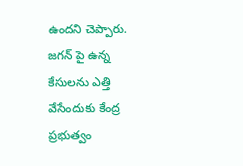ఉందని చెప్పారు. జగన్ పై ఉన్న కేసులను ఎత్తి వేసేందుకు కేంద్ర ప్రభుత్వం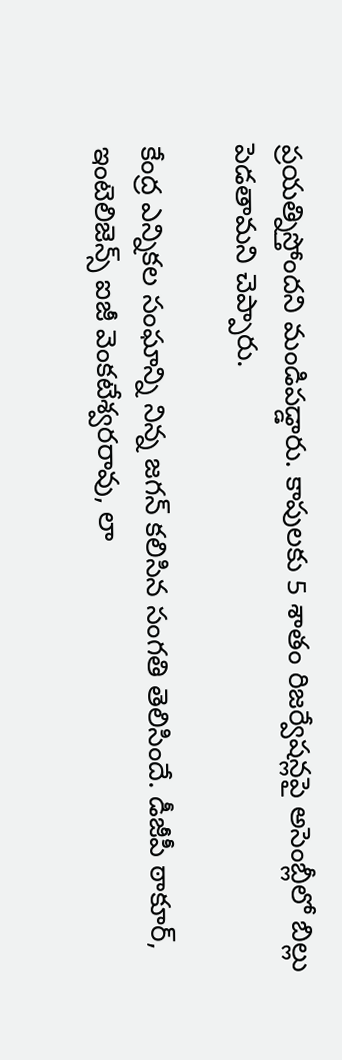ప్రయత్నిస్తోందని మండిపడ్డారు. కాపులకు 5 శాతం రిజర్వేషన్లపై అసెంబ్లీలో బిల్లు పెడతామని చెప్పారు.

కేంద్ర ఎన్నికల సంఘాన్ని నిన్న జగన్ కలిసిన సంగతి తెలిసిందే. డీజీపీ ఠాకూర్, ఇంటెలిజెన్స్ ఐజీ వెంకటేశ్వరరావు, లా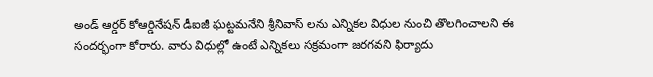అండ్ ఆర్డర్ కోఆర్డినేషన్ డీఐజీ ఘట్టమనేని శ్రీనివాస్ లను ఎన్నికల విధుల నుంచి తొలగించాలని ఈ సందర్భంగా కోరారు. వారు విధుల్లో ఉంటే ఎన్నికలు సక్రమంగా జరగవని ఫిర్యాదు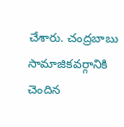చేశారు. చంద్రబాబు సామాజికవర్గానికి చెందిన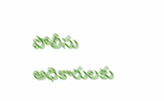పోలీసు అధికారులకు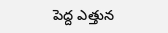పెద్ద ఎత్తున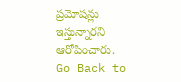ప్రమోషన్లు ఇస్తున్నారని ఆరోపించారు.
Go Back to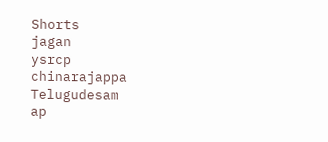Shorts
jagan
ysrcp
chinarajappa
Telugudesam
ap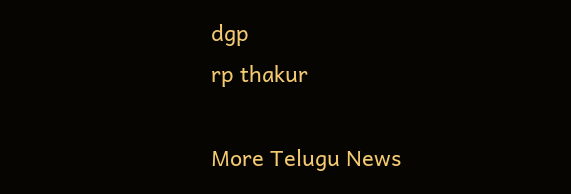dgp
rp thakur

More Telugu News